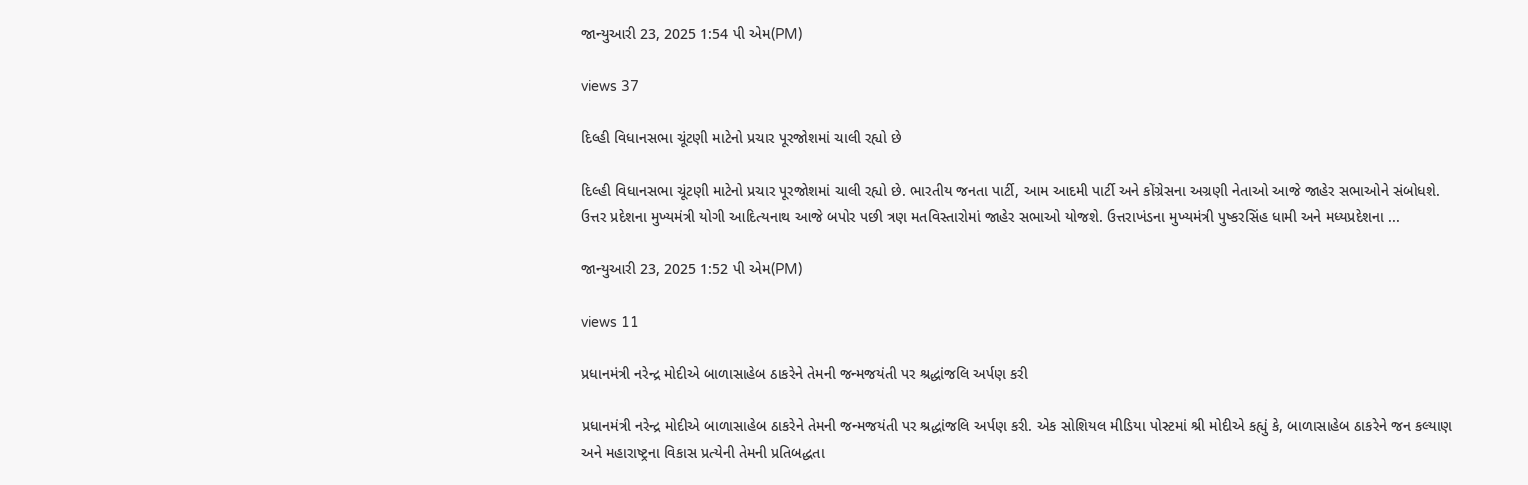જાન્યુઆરી 23, 2025 1:54 પી એમ(PM)

views 37

દિલ્હી વિધાનસભા ચૂંટણી માટેનો પ્રચાર પૂરજોશમાં ચાલી રહ્યો છે

દિલ્હી વિધાનસભા ચૂંટણી માટેનો પ્રચાર પૂરજોશમાં ચાલી રહ્યો છે. ભારતીય જનતા પાર્ટી, આમ આદમી પાર્ટી અને કોંગ્રેસના અગ્રણી નેતાઓ આજે જાહેર સભાઓને સંબોધશે. ઉત્તર પ્રદેશના મુખ્યમંત્રી યોગી આદિત્યનાથ આજે બપોર પછી ત્રણ મતવિસ્તારોમાં જાહેર સભાઓ યોજશે. ઉત્તરાખંડના મુખ્યમંત્રી પુષ્કરસિંહ ધામી અને મધ્યપ્રદેશના ...

જાન્યુઆરી 23, 2025 1:52 પી એમ(PM)

views 11

પ્રધાનમંત્રી નરેન્દ્ર મોદીએ બાળાસાહેબ ઠાકરેને તેમની જન્મજયંતી પર શ્રદ્ધાંજલિ અર્પણ કરી

પ્રધાનમંત્રી નરેન્દ્ર મોદીએ બાળાસાહેબ ઠાકરેને તેમની જન્મજયંતી પર શ્રદ્ધાંજલિ અર્પણ કરી. એક સોશિયલ મીડિયા પોસ્ટમાં શ્રી મોદીએ કહ્યું કે, બાળાસાહેબ ઠાકરેને જન કલ્યાણ અને મહારાષ્ટ્રના વિકાસ પ્રત્યેની તેમની પ્રતિબદ્ધતા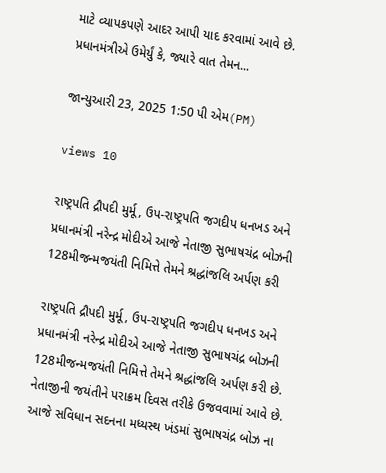માટે વ્યાપકપણે આદર આપી યાદ કરવામાં આવે છે. પ્રધાનમંત્રીએ ઉમેર્યું કે, જ્યારે વાત તેમન...

જાન્યુઆરી 23, 2025 1:50 પી એમ(PM)

views 10

રાષ્ટ્રપતિ દ્રૌપદી મુર્મૂ, ઉપ-રાષ્ટ્રપતિ જગદીપ ધનખડ અને પ્રધાનમંત્રી નરેન્દ્ર મોદીએ આજે નેતાજી સુભાષચંદ્ર બોઝની 128મીજન્મજયંતી નિમિત્તે તેમને શ્રદ્ધાંજલિ અર્પણ કરી

રાષ્ટ્રપતિ દ્રૌપદી મુર્મૂ, ઉપ-રાષ્ટ્રપતિ જગદીપ ધનખડ અને પ્રધાનમંત્રી નરેન્દ્ર મોદીએ આજે નેતાજી સુભાષચંદ્ર બોઝની 128મીજન્મજયંતી નિમિત્તે તેમને શ્રદ્ધાંજલિ અર્પણ કરી છે. નેતાજીની જયંતીને પરાક્રમ દિવસ તરીકે ઉજવવામાં આવે છે. આજે સવિધાન સદનના મધ્યસ્થ ખંડમાં સુભાષચંદ્ર બોઝ ના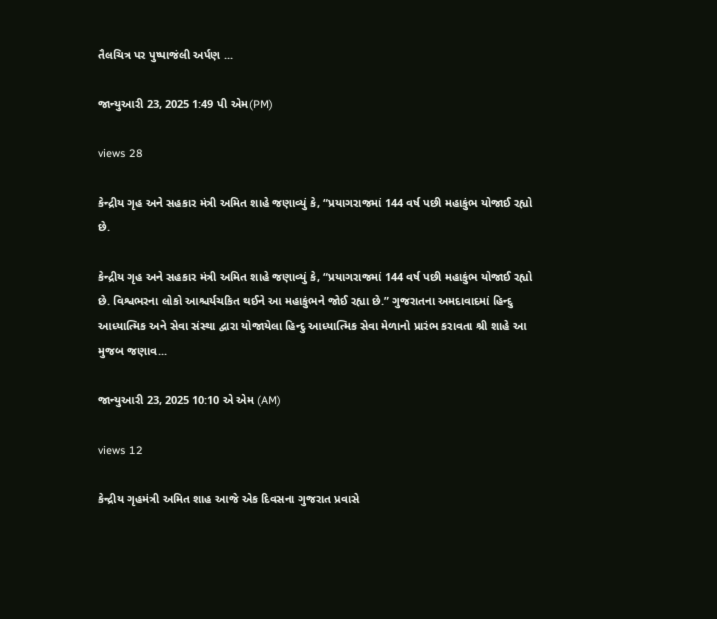તૈલચિત્ર પર પુષ્પાજંલી અર્પણ ...

જાન્યુઆરી 23, 2025 1:49 પી એમ(PM)

views 28

કેન્દ્રીય ગૃહ અને સહકાર મંત્રી અમિત શાહે જણાવ્યું કે, “પ્રયાગરાજમાં 144 વર્ષ પછી મહાકુંભ યોજાઈ રહ્યો છે.

કેન્દ્રીય ગૃહ અને સહકાર મંત્રી અમિત શાહે જણાવ્યું કે, “પ્રયાગરાજમાં 144 વર્ષ પછી મહાકુંભ યોજાઈ રહ્યો છે. વિશ્વભરના લોકો આશ્ચર્યચકિત થઈને આ મહાકુંભને જોઈ રહ્યા છે.” ગુજરાતના અમદાવાદમાં હિન્દુ આધ્યાત્મિક અને સેવા સંસ્થા દ્વારા યોજાયેલા હિન્દુ આધ્યાત્મિક સેવા મેળાનો પ્રારંભ કરાવતા શ્રી શાહે આ મુજબ જણાવ...

જાન્યુઆરી 23, 2025 10:10 એ એમ (AM)

views 12

કેન્દ્રીય ગૃહમંત્રી અમિત શાહ આજે એક દિવસના ગુજરાત પ્રવાસે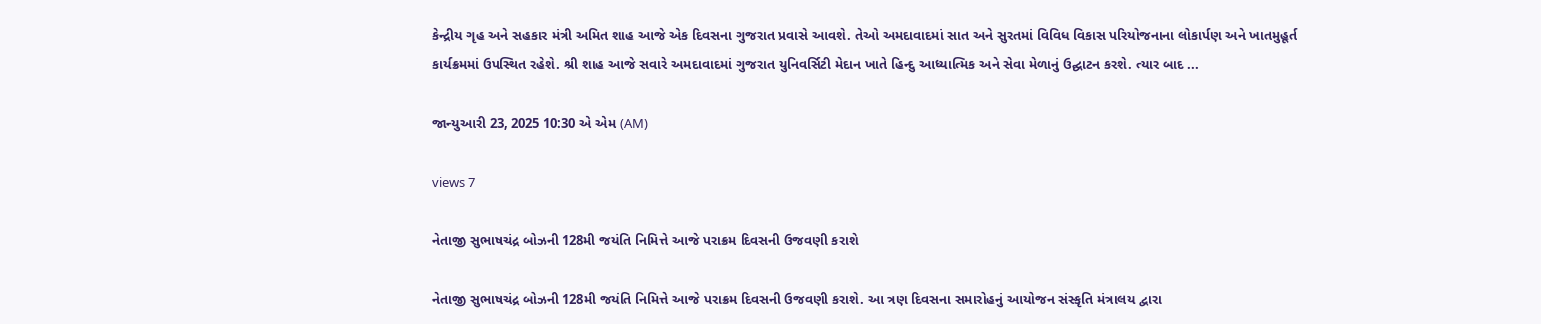કેન્દ્રીય ગૃહ અને સહકાર મંત્રી અમિત શાહ આજે એક દિવસના ગુજરાત પ્રવાસે આવશે. તેઓ અમદાવાદમાં સાત અને સુરતમાં વિવિધ વિકાસ પરિયોજનાના લોકાર્પણ અને ખાતમુહૂર્ત કાર્યક્રમમાં ઉપસ્થિત રહેશે. શ્રી શાહ આજે સવારે અમદાવાદમાં ગુજરાત યુનિવર્સિટી મેદાન ખાતે હિન્દુ આધ્યાત્મિક અને સેવા મેળાનું ઉદ્ઘાટન કરશે. ત્યાર બાદ ...

જાન્યુઆરી 23, 2025 10:30 એ એમ (AM)

views 7

નેતાજી સુભાષચંદ્ર બોઝની 128મી જયંતિ નિમિત્તે આજે પરાક્રમ દિવસની ઉજવણી કરાશે

નેતાજી સુભાષચંદ્ર બોઝની 128મી જયંતિ નિમિત્તે આજે પરાક્રમ દિવસની ઉજવણી કરાશે. આ ત્રણ દિવસના સમારોહનું આયોજન સંસ્કૃતિ મંત્રાલય દ્વારા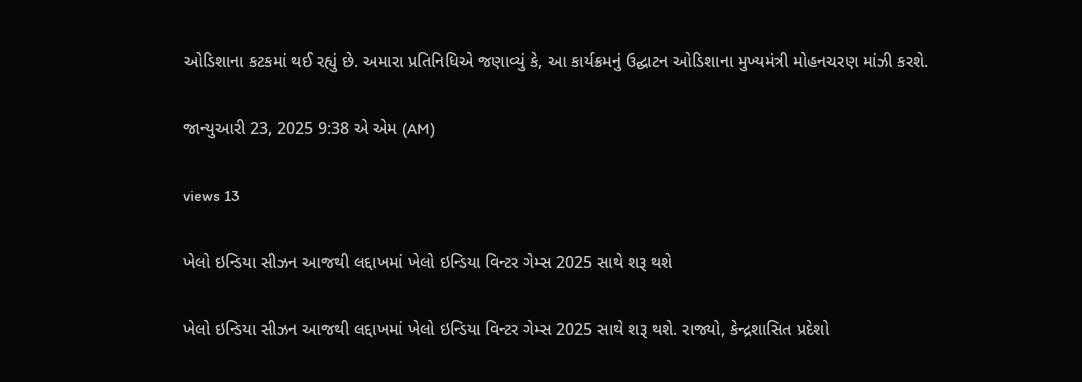ઓડિશાના કટકમાં થઈ રહ્યું છે. અમારા પ્રતિનિધિએ જણાવ્યું કે, આ કાર્યક્રમનું ઉદ્ઘાટન ઓડિશાના મુખ્યમંત્રી મોહનચરણ માંઝી કરશે.

જાન્યુઆરી 23, 2025 9:38 એ એમ (AM)

views 13

ખેલો ઇન્ડિયા સીઝન આજથી લદ્દાખમાં ખેલો ઇન્ડિયા વિન્ટર ગેમ્સ 2025 સાથે શરૂ થશે

ખેલો ઇન્ડિયા સીઝન આજથી લદ્દાખમાં ખેલો ઇન્ડિયા વિન્ટર ગેમ્સ 2025 સાથે શરૂ થશે. રાજ્યો, કેન્દ્રશાસિત પ્રદેશો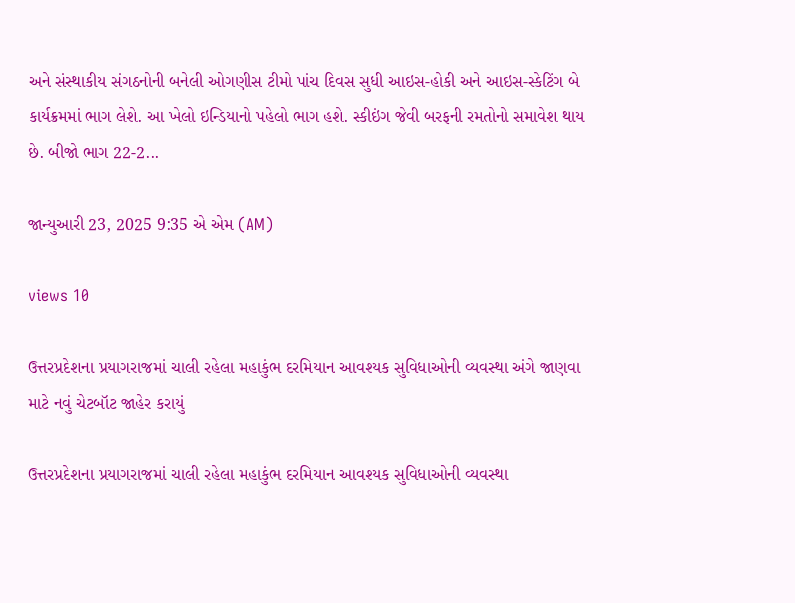અને સંસ્થાકીય સંગઠનોની બનેલી ઓગણીસ ટીમો પાંચ દિવસ સુધી આઇસ-હોકી અને આઇસ-સ્કેટિંગ બે કાર્યક્રમમાં ભાગ લેશે. આ ખેલો ઇન્ડિયાનો પહેલો ભાગ હશે. સ્કીઇંગ જેવી બરફની રમતોનો સમાવેશ થાય છે. બીજો ભાગ 22-2...

જાન્યુઆરી 23, 2025 9:35 એ એમ (AM)

views 10

ઉત્તરપ્રદેશના પ્રયાગરાજમાં ચાલી રહેલા મહાકુંભ દરમિયાન આવશ્યક સુવિધાઓની વ્યવસ્થા અંગે જાણવા માટે નવું ચેટબૉટ જાહેર કરાયું

ઉત્તરપ્રદેશના પ્રયાગરાજમાં ચાલી રહેલા મહાકુંભ દરમિયાન આવશ્યક સુવિધાઓની વ્યવસ્થા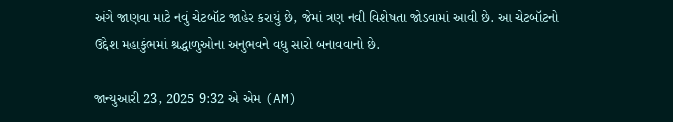અંગે જાણવા માટે નવું ચેટબૉટ જાહેર કરાયું છે, જેમાં ત્રણ નવી વિશેષતા જોડવામાં આવી છે. આ ચેટબૉટનો ઉદ્દેશ મહાકુંભમાં શ્રદ્ધાળુઓના અનુભવને વધુ સારો બનાવવાનો છે.

જાન્યુઆરી 23, 2025 9:32 એ એમ (AM)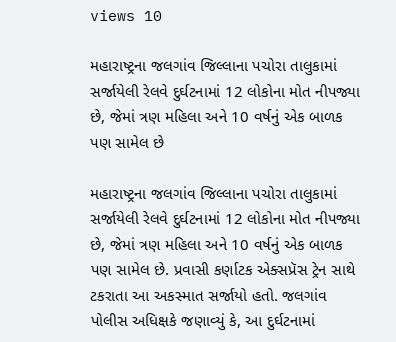views 10

મહારાષ્ટ્રના જલગાંવ જિલ્લાના પચોરા તાલુકામાં સર્જાયેલી રેલવે દુર્ઘટનામાં 12 લોકોના મોત નીપજ્યા છે, જેમાં ત્રણ મહિલા અને 10 વર્ષનું એક બાળક પણ સામેલ છે

મહારાષ્ટ્રના જલગાંવ જિલ્લાના પચોરા તાલુકામાં સર્જાયેલી રેલવે દુર્ઘટનામાં 12 લોકોના મોત નીપજ્યા છે, જેમાં ત્રણ મહિલા અને 10 વર્ષનું એક બાળક પણ સામેલ છે. પ્રવાસી કર્ણાટક એક્સપ્રૅસ ટ્રેન સાથે ટકરાતા આ અકસ્માત સર્જાયો હતો. જલગાંવ પોલીસ અધિક્ષકે જણાવ્યું કે, આ દુર્ઘટનામાં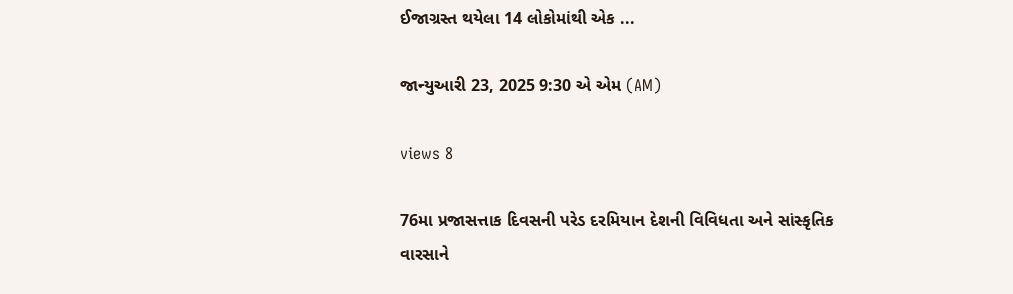ઈજાગ્રસ્ત થયેલા 14 લોકોમાંથી એક ...

જાન્યુઆરી 23, 2025 9:30 એ એમ (AM)

views 8

76મા પ્રજાસત્તાક દિવસની પરેડ દરમિયાન દેશની વિવિધતા અને સાંસ્કૃતિક વારસાને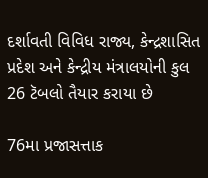દર્શાવતી વિવિધ રાજ્ય, કેન્દ્રશાસિત પ્રદેશ અને કેન્દ્રીય મંત્રાલયોની કુલ 26 ટૅબલો તૈયાર કરાયા છે

76મા પ્રજાસત્તાક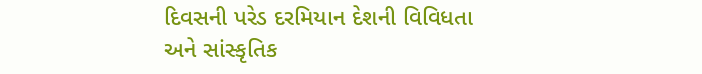દિવસની પરેડ દરમિયાન દેશની વિવિધતા અને સાંસ્કૃતિક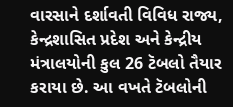વારસાને દર્શાવતી વિવિધ રાજ્ય, કેન્દ્રશાસિત પ્રદેશ અને કેન્દ્રીય મંત્રાલયોની કુલ 26 ટૅબલો તૈયાર કરાયા છે. આ વખતે ટૅબલોની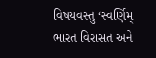વિષયવસ્તુ ‘સ્વર્ણિમ્ ભારત વિરાસત અને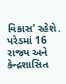વિકાસ’ રહેશે. પરેડમાં 16 રાજ્ય અને કેન્દ્રશાસિત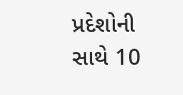પ્રદેશોની સાથે 10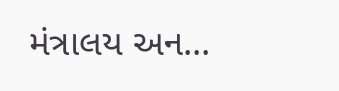મંત્રાલય અન...